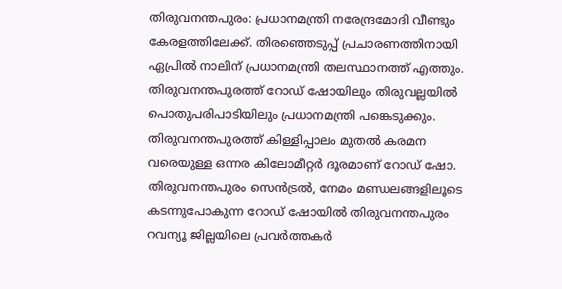തിരുവനന്തപുരം: പ്രധാനമന്ത്രി നരേന്ദ്രമോദി വീണ്ടും കേരളത്തിലേക്ക്. തിരഞ്ഞെടുപ്പ് പ്രചാരണത്തിനായി ഏപ്രിൽ നാലിന് പ്രധാനമന്ത്രി തലസ്ഥാനത്ത് എത്തും. തിരുവനന്തപുരത്ത് റോഡ് ഷോയിലും തിരുവല്ലയിൽ പൊതുപരിപാടിയിലും പ്രധാനമന്ത്രി പങ്കെടുക്കും.
തിരുവനന്തപുരത്ത് കിള്ളിപ്പാലം മുതൽ കരമന വരെയുള്ള ഒന്നര കിലോമീറ്റർ ദൂരമാണ് റോഡ് ഷോ. തിരുവനന്തപുരം സെൻട്രൽ, നേമം മണ്ഡലങ്ങളിലൂടെ കടന്നുപോകുന്ന റോഡ് ഷോയിൽ തിരുവനന്തപുരം റവന്യൂ ജില്ലയിലെ പ്രവർത്തകർ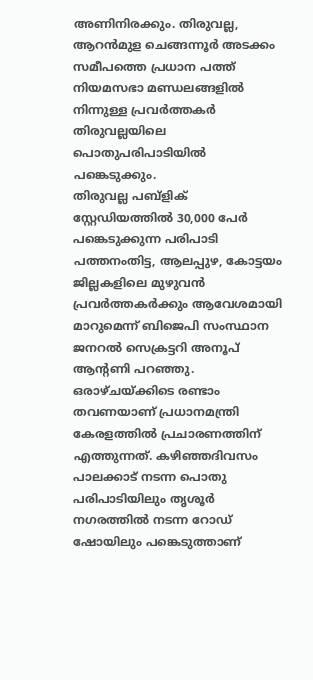അണിനിരക്കും. തിരുവല്ല, ആറൻമുള ചെങ്ങന്നൂർ അടക്കം സമീപത്തെ പ്രധാന പത്ത് നിയമസഭാ മണ്ഡലങ്ങളിൽ നിന്നുള്ള പ്രവർത്തകർ തിരുവല്ലയിലെ പൊതുപരിപാടിയിൽ പങ്കെടുക്കും.
തിരുവല്ല പബ്ളിക് സ്റ്റേഡിയത്തിൽ 30,000 പേർ പങ്കെടുക്കുന്ന പരിപാടി പത്തനംതിട്ട, ആലപ്പുഴ, കോട്ടയം ജില്ലകളിലെ മുഴുവൻ പ്രവർത്തകർക്കും ആവേശമായി മാറുമെന്ന് ബിജെപി സംസ്ഥാന ജനറൽ സെക്രട്ടറി അനൂപ് ആന്റണി പറഞ്ഞു.
ഒരാഴ്ചയ്ക്കിടെ രണ്ടാം തവണയാണ് പ്രധാനമന്ത്രി കേരളത്തിൽ പ്രചാരണത്തിന് എത്തുന്നത്. കഴിഞ്ഞദിവസം പാലക്കാട് നടന്ന പൊതു പരിപാടിയിലും തൃശൂർ നഗരത്തിൽ നടന്ന റോഡ് ഷോയിലും പങ്കെടുത്താണ്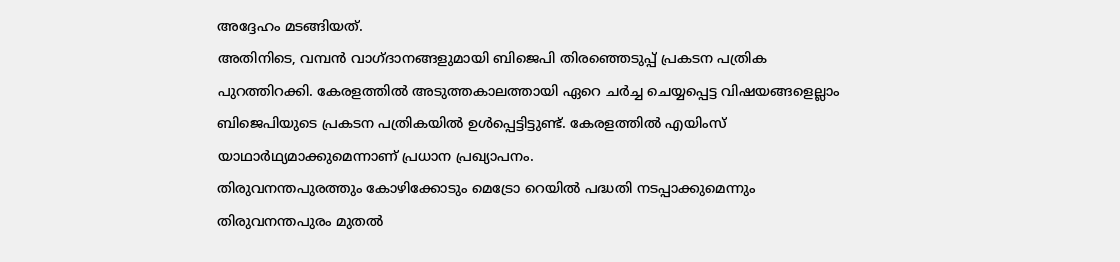അദ്ദേഹം മടങ്ങിയത്.
അതിനിടെ, വമ്പൻ വാഗ്ദാനങ്ങളുമായി ബിജെപി തിരഞ്ഞെടുപ്പ് പ്രകടന പത്രിക പുറത്തിറക്കി. കേരളത്തിൽ അടുത്തകാലത്തായി ഏറെ ചർച്ച ചെയ്യപ്പെട്ട വിഷയങ്ങളെല്ലാം ബിജെപിയുടെ പ്രകടന പത്രികയിൽ ഉൾപ്പെട്ടിട്ടുണ്ട്. കേരളത്തിൽ എയിംസ് യാഥാർഥ്യമാക്കുമെന്നാണ് പ്രധാന പ്രഖ്യാപനം.
തിരുവനന്തപുരത്തും കോഴിക്കോടും മെട്രോ റെയിൽ പദ്ധതി നടപ്പാക്കുമെന്നും തിരുവനന്തപുരം മുതൽ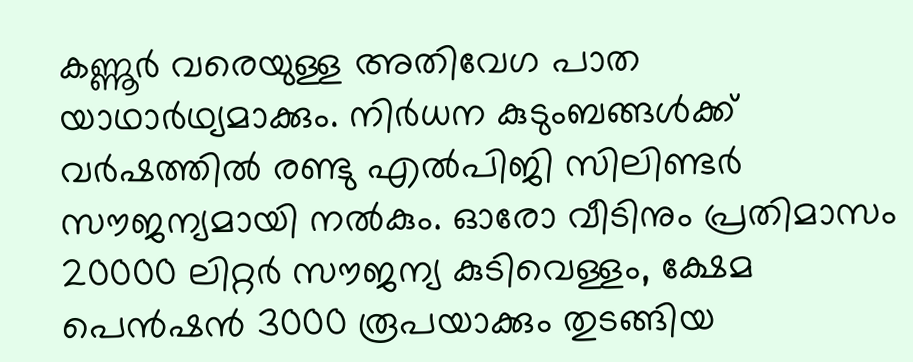കണ്ണൂർ വരെയുള്ള അതിവേഗ പാത യാഥാർഥ്യമാക്കും. നിർധന കുടുംബങ്ങൾക്ക് വർഷത്തിൽ രണ്ടു എൽപിജി സിലിണ്ടർ സൗജന്യമായി നൽകും. ഓരോ വീടിനും പ്രതിമാസം 20000 ലിറ്റർ സൗജന്യ കുടിവെള്ളം, ക്ഷേമ പെൻഷൻ 3000 രൂപയാക്കും തുടങ്ങിയ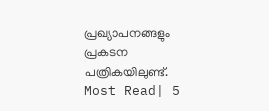പ്രഖ്യാപനങ്ങളും പ്രകടന പത്രികയിലുണ്ട്.
Most Read| 5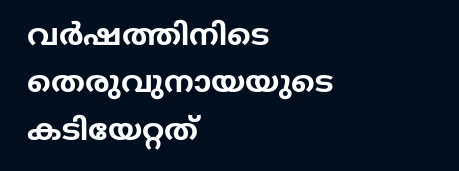വർഷത്തിനിടെ തെരുവുനായയുടെ കടിയേറ്റത്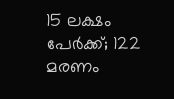15 ലക്ഷം പേർക്ക്; 122 മരണം